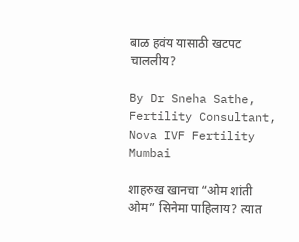बाळ हवंय यासाठी खटपट चाललीय?

By Dr Sneha Sathe, Fertility Consultant, Nova IVF Fertility Mumbai

शाहरुख खानचा “ओम शांती ओम” सिनेमा पाहिलाय? त्यात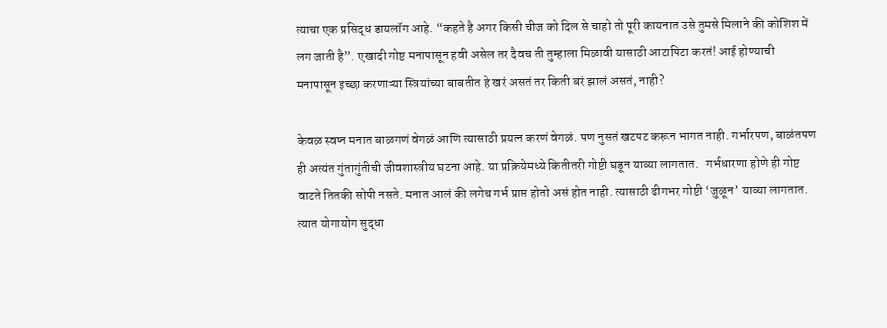त्याचा एक प्रसिद्ध डायलॉग आहे. “कहते है अगर किसी चीज को दिल से चाहो तो पूरी कायनात उसे तुमसे मिलाने की कोशिश में लग जाती है”. एखादी गोष्ट मनापासून हवी असेल तर दैवच ती तुम्हाला मिळावी यासाठी आटापिटा करतं! आई होण्याची मनापासून इच्छा करणाऱ्या स्त्रियांच्या बाबतीत हे खरं असतं तर किती बरं झालं असतं, नाही?

केवळ स्वप्न मनात बाळगणं वेगळं आणि त्यासाठी प्रयत्न करणं वेगळं. पण नुसतं खटपट करून भागत नाही. गर्भारपण, बाळंतपण ही अत्यंत गुंतागुंतीची जीवशास्त्रीय घटना आहे. या प्रक्रियेमध्ये कितीतरी गोष्टी घडून याव्या लागतात.   गर्भधारणा होणे ही गोष्ट वाटते तितकी सोपी नसते. मनात आलं की लगेच गर्भ प्राप्त होतो असं होत नाही. त्यासाठी ढीगभर गोष्टी ‘जुळून’ याव्या लागतात. त्यात योगायोग सुद्धा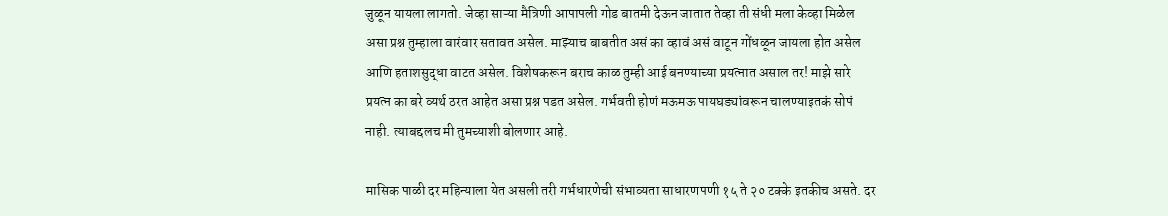जुळून यायला लागतो. जेव्हा साऱ्या मैत्रिणी आपापली गोड बातमी देऊन जातात तेव्हा ती संधी मला केव्हा मिळेल असा प्रश्न तुम्हाला वारंवार सतावत असेल. माझ्याच बाबतीत असं का व्हावं असं वाटून गोंधळून जायला होत असेल आणि हताशसुद्धा वाटत असेल. विशेषकरून बराच काळ तुम्ही आई बनण्याच्या प्रयत्नात असाल तर! माझे सारे प्रयत्न का बरे व्यर्थ ठरत आहेत असा प्रश्न पडत असेल. गर्भवती होणं मऊमऊ पायघड्यांवरून चालण्याइतकं सोपं नाही. त्याबद्दलच मी तुमच्याशी बोलणार आहे.

मासिक पाळी दर महिन्याला येत असली तरी गर्भधारणेची संभाव्यता साधारणपणी १५ ते २० टक्के इतकीच असते. दर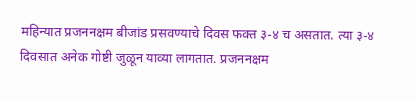महिन्यात प्रजननक्षम बीजांड प्रसवण्याचे दिवस फक्त ३-४ च असतात. त्या ३-४ दिवसात अनेक गोष्टी जुळून याव्या लागतात. प्रजननक्षम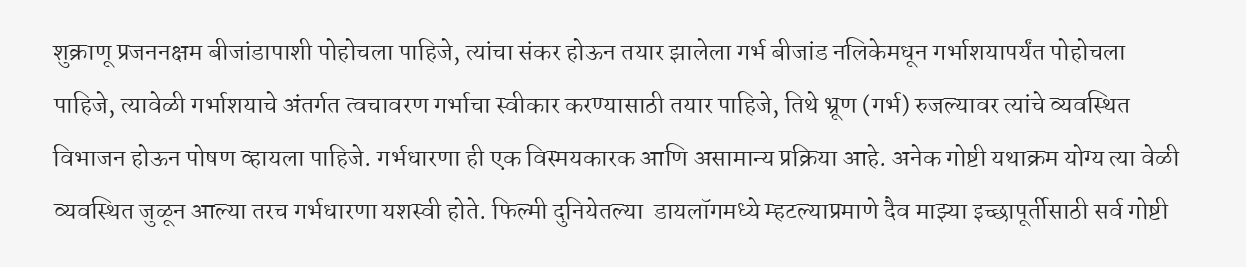शुक्राणू प्रजननक्षम बीजांडापाशी पोहोचला पाहिजे, त्यांचा संकर होऊन तयार झालेला गर्भ बीजांड नलिकेमधून गर्भाशयापर्यंत पोहोचला पाहिजे, त्यावेळी गर्भाशयाचे अंतर्गत त्वचावरण गर्भाचा स्वीकार करण्यासाठी तयार पाहिजे, तिथे भ्रूण (गर्भ) रुजल्यावर त्यांचे व्यवस्थित विभाजन होऊन पोषण व्हायला पाहिजे. गर्भधारणा ही एक विस्मयकारक आणि असामान्य प्रक्रिया आहे. अनेक गोष्टी यथाक्रम योग्य त्या वेळी व्यवस्थित जुळून आल्या तरच गर्भधारणा यशस्वी होते. फिल्मी दुनियेतल्या  डायलॉगमध्ये म्हटल्याप्रमाणे दैव माझ्या इच्छापूर्तीसाठी सर्व गोष्टी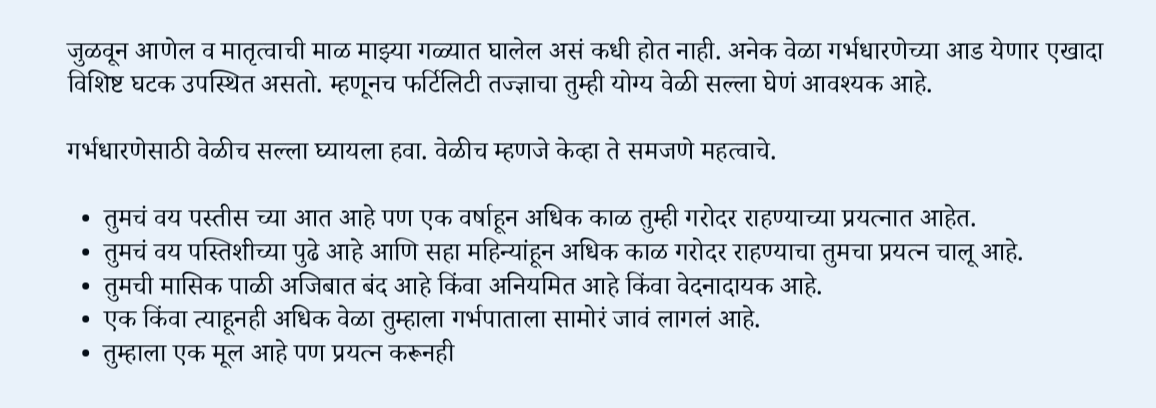जुळवून आणेल व मातृत्वाची माळ माझ्या गळ्यात घालेल असं कधी होत नाही. अनेक वेळा गर्भधारणेच्या आड येणार एखादा विशिष्ट घटक उपस्थित असतो. म्हणूनच फर्टिलिटी तज्ज्ञाचा तुम्ही योग्य वेळी सल्ला घेणं आवश्यक आहे.

गर्भधारणेसाठी वेळीच सल्ला घ्यायला हवा. वेळीच म्हणजे केव्हा ते समजणे महत्वाचे.

  •  तुमचं वय पस्तीस च्या आत आहे पण एक वर्षाहून अधिक काळ तुम्ही गरोदर राहण्याच्या प्रयत्नात आहेत.
  •  तुमचं वय पस्तिशीच्या पुढे आहे आणि सहा महिन्यांहून अधिक काळ गरोदर राहण्याचा तुमचा प्रयत्न चालू आहे.
  •  तुमची मासिक पाळी अजिबात बंद आहे किंवा अनियमित आहे किंवा वेदनादायक आहे.
  •  एक किंवा त्याहूनही अधिक वेळा तुम्हाला गर्भपाताला सामोरं जावं लागलं आहे.
  •  तुम्हाला एक मूल आहे पण प्रयत्न करूनही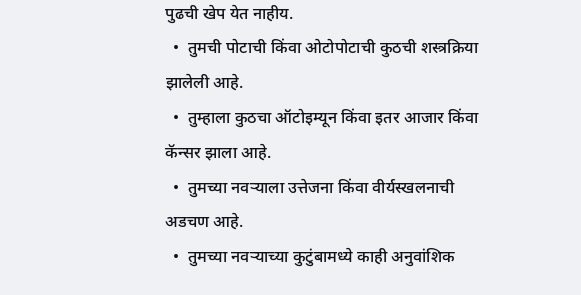पुढची खेप येत नाहीय.
  •  तुमची पोटाची किंवा ओटोपोटाची कुठची शस्त्रक्रिया झालेली आहे.
  •  तुम्हाला कुठचा ऑटोइम्यून किंवा इतर आजार किंवा कॅन्सर झाला आहे.
  •  तुमच्या नवऱ्याला उत्तेजना किंवा वीर्यस्खलनाची अडचण आहे.
  •  तुमच्या नवऱ्याच्या कुटुंबामध्ये काही अनुवांशिक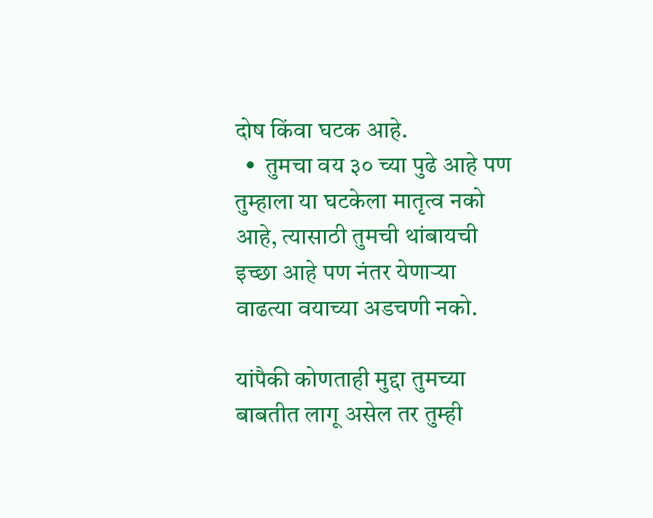दोष किंवा घटक आहे.
  •  तुमचा वय ३० च्या पुढे आहे पण तुम्हाला या घटकेला मातृत्व नको आहे, त्यासाठी तुमची थांबायची इच्छा आहे पण नंतर येणाऱ्या वाढत्या वयाच्या अडचणी नको.

यांपैकी कोणताही मुद्दा तुमच्या बाबतीत लागू असेल तर तुम्ही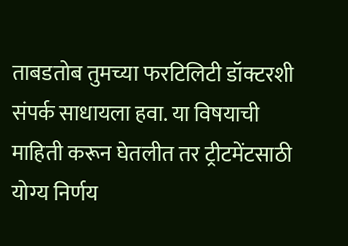ताबडतोब तुमच्या फरटिलिटी डॉक्टरशी  संपर्क साधायला हवा. या विषयाची माहिती करून घेतलीत तर ट्रीटमेंटसाठी योग्य निर्णय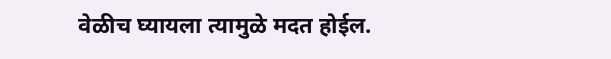वेळीच घ्यायला त्यामुळे मदत होईल.